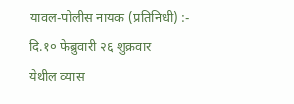यावल-पोलीस नायक (प्रतिनिधी) :-
दि.१० फेब्रुवारी २६ शुक्रवार
येथील व्यास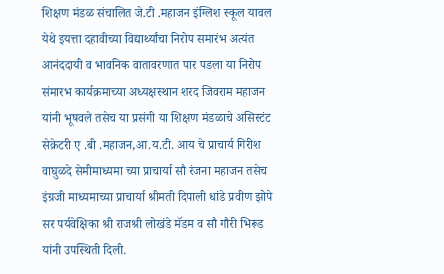शिक्षण मंडळ संचालित जे.टी .महाजन इंग्लिश स्कूल यावल येथे इयत्ता दहावीच्या विद्यार्थ्यांचा निरोप समारंभ अत्यंत आनंददायी व भावनिक वातावरणात पार पडला या निरोप संमारभ कार्यक्रमाच्या अध्यक्षस्थान शरद जिवराम महाजन यांनी भूषवले तसेच या प्रसंगी या शिक्षण मंडळाचे असिस्टंट सेक्रेटरी ए .बी .महाजन,आ.य.टी. आय चे प्राचार्य गिरीश वाघुळदे सेमीमाध्यमा च्या प्राचार्या सौ रंजना महाजन तसेच इंग्रजी माध्यमाच्या प्राचार्या श्रीमती दिपाली धांडे प्रवीण झोपे सर पर्यवेक्षिका श्री राजश्री लोखंडे मॅडम व सौ गौरी भिरूड यांनी उपस्थिती दिली.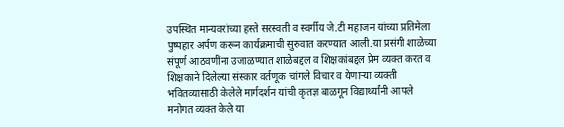उपस्थित मान्यवरांच्या हस्ते सरस्वती व स्वर्गीय जे.टी महाजन यांच्या प्रतिमेला पुष्पहार अर्पण करून कार्यक्रमाची सुरुवात करण्यात आली.या प्रसंगी शाळेच्या संपूर्ण आठवणींना उजाळण्यात शाळेबद्दल व शिक्षकांबद्दल प्रेम व्यक्त करत व शिक्षकाने दिलेल्या संस्कार वर्तणूक चांगले विचार व येणाऱ्या व्यक्ती भवितव्यासाठी केलेले मार्गदर्शन यांची कृतज्ञ बाळगून विद्यार्थ्यांनी आपले मनोगत व्यक्त केले या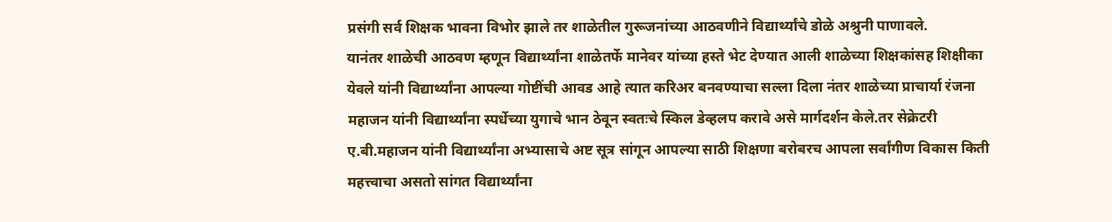प्रसंगी सर्व शिक्षक भावना विभोर झाले तर शाळेतील गुरूजनांच्या आठवणीने विद्यार्थ्यांचे डोळे अश्रुनी पाणावले.
यानंतर शाळेची आठवण म्हणून विद्यार्थ्यांना शाळेतर्फे मानेवर यांच्या हस्ते भेट देण्यात आली शाळेच्या शिक्षकांसह शिक्षीका येवले यांनी विद्यार्थ्यांना आपल्या गोष्टींची आवड आहे त्यात करिअर बनवण्याचा सल्ला दिला नंतर शाळेच्या प्राचार्या रंजना महाजन यांनी विद्यार्थ्यांना स्पर्धेच्या युगाचे भान ठेवून स्वतःचे स्किल डेव्हलप करावे असे मार्गदर्शन केले.तर सेक्रेटरी ए.बी.महाजन यांनी विद्यार्थ्यांना अभ्यासाचे अष्ट सूत्र सांगून आपल्या साठी शिक्षणा बरोबरच आपला सर्वांगीण विकास किती महत्त्वाचा असतो सांगत विद्यार्थ्यांना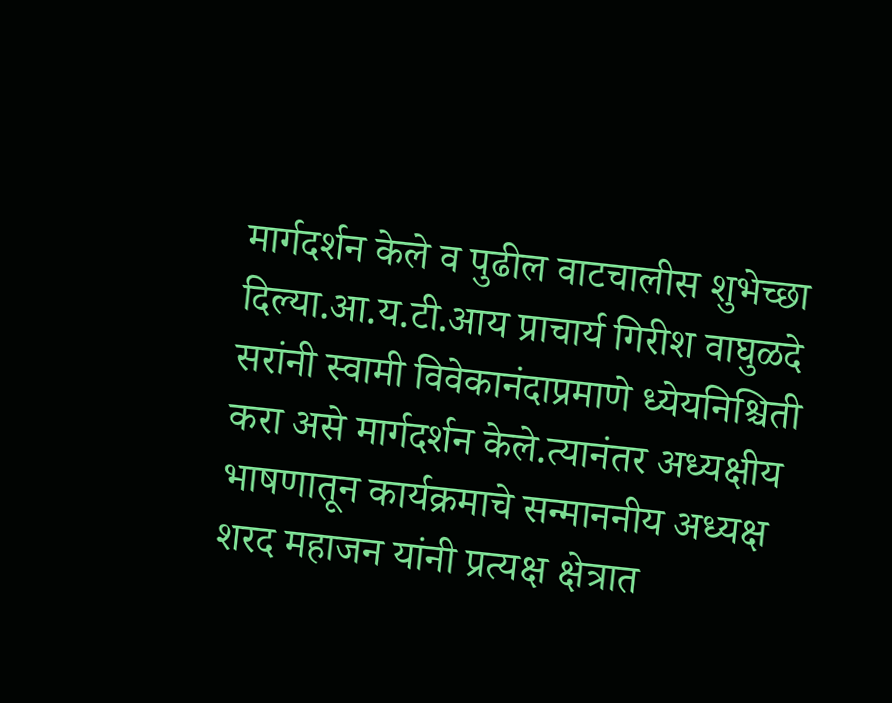मार्गदर्शन केले व पुढील वाटचालीस शुभेच्छा दिल्या.आ.य.टी.आय प्राचार्य गिरीश वाघुळदे सरांनी स्वामी विवेकानंदाप्रमाणे ध्येयनिश्चिती करा असे मार्गदर्शन केले.त्यानंतर अध्यक्षीय भाषणातून कार्यक्रमाचे सन्माननीय अध्यक्ष शरद महाजन यांनी प्रत्यक्ष क्षेत्रात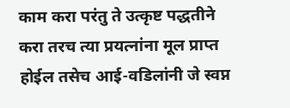काम करा परंतु ते उत्कृष्ट पद्धतीने करा तरच त्या प्रयत्नांना मूल प्राप्त होईल तसेच आई-वडिलांनी जे स्वप्न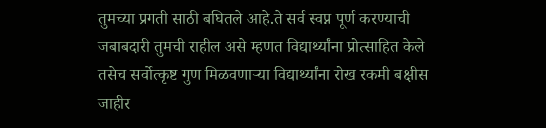तुमच्या प्रगती साठी बघितले आहे.ते सर्व स्वप्न पूर्ण करण्याची जबाबदारी तुमची राहील असे म्हणत विद्यार्थ्यांना प्रोत्साहित केले तसेच सर्वोत्कृष्ट गुण मिळवणाऱ्या विद्यार्थ्यांना रोख रकमी बक्षीस जाहीर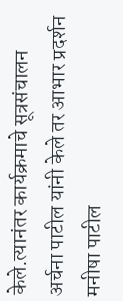केले.त्यानंतर कार्यक्रमाचे सूत्रसंचालन अर्चना पाटील यांनी केले तर आभार प्रदर्शन मनीषा पाटील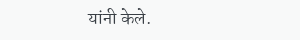यांनी केले.